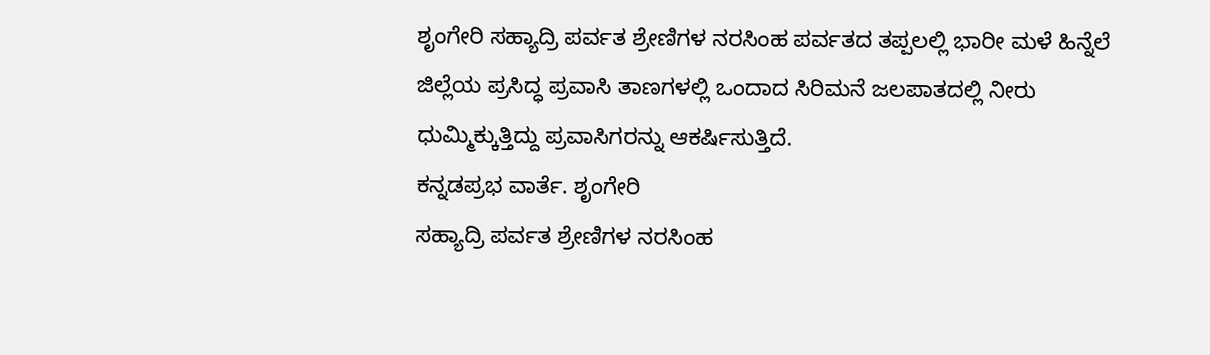ಶೃಂಗೇರಿ ಸಹ್ಯಾದ್ರಿ ಪರ್ವತ ಶ್ರೇಣಿಗಳ ನರಸಿಂಹ ಪರ್ವತದ ತಪ್ಪಲಲ್ಲಿ ಭಾರೀ ಮಳೆ ಹಿನ್ನೆಲೆ ಜಿಲ್ಲೆಯ ಪ್ರಸಿದ್ಧ ಪ್ರವಾಸಿ ತಾಣಗಳಲ್ಲಿ ಒಂದಾದ ಸಿರಿಮನೆ ಜಲಪಾತದಲ್ಲಿ ನೀರು ಧುಮ್ಮಿಕ್ಕುತ್ತಿದ್ದು ಪ್ರವಾಸಿಗರನ್ನು ಆಕರ್ಷಿಸುತ್ತಿದೆ.
ಕನ್ನಡಪ್ರಭ ವಾರ್ತೆ. ಶೃಂಗೇರಿ
ಸಹ್ಯಾದ್ರಿ ಪರ್ವತ ಶ್ರೇಣಿಗಳ ನರಸಿಂಹ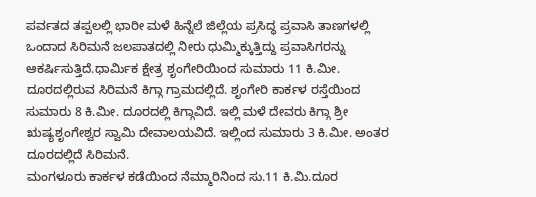ಪರ್ವತದ ತಪ್ಪಲಲ್ಲಿ ಭಾರೀ ಮಳೆ ಹಿನ್ನೆಲೆ ಜಿಲ್ಲೆಯ ಪ್ರಸಿದ್ಧ ಪ್ರವಾಸಿ ತಾಣಗಳಲ್ಲಿ ಒಂದಾದ ಸಿರಿಮನೆ ಜಲಪಾತದಲ್ಲಿ ನೀರು ಧುಮ್ಮಿಕ್ಕುತ್ತಿದ್ದು ಪ್ರವಾಸಿಗರನ್ನು ಆಕರ್ಷಿಸುತ್ತಿದೆ.ಧಾರ್ಮಿಕ ಕ್ಷೇತ್ರ ಶೃಂಗೇರಿಯಿಂದ ಸುಮಾರು 11 ಕಿ.ಮೀ. ದೂರದಲ್ಲಿರುವ ಸಿರಿಮನೆ ಕಿಗ್ಗಾ ಗ್ರಾಮದಲ್ಲಿದೆ. ಶೃಂಗೇರಿ ಕಾರ್ಕಳ ರಸ್ತೆಯಿಂದ ಸುಮಾರು 8 ಕಿ.ಮೀ. ದೂರದಲ್ಲಿ ಕಿಗ್ಗಾವಿದೆ. ಇಲ್ಲಿ ಮಳೆ ದೇವರು ಕಿಗ್ಗಾ ಶ್ರೀ ಋಷ್ಯಶೃಂಗೇಶ್ವರ ಸ್ವಾಮಿ ದೇವಾಲಯವಿದೆ. ಇಲ್ಲಿಂದ ಸುಮಾರು 3 ಕಿ.ಮೀ. ಅಂತರ ದೂರದಲ್ಲಿದೆ ಸಿರಿಮನೆ.
ಮಂಗಳೂರು ಕಾರ್ಕಳ ಕಡೆಯಿಂದ ನೆಮ್ಮಾರಿನಿಂದ ಸು.11 ಕಿ.ಮಿ.ದೂರ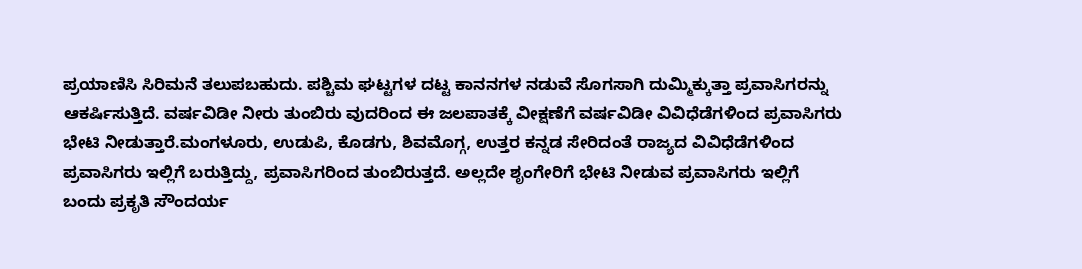ಪ್ರಯಾಣಿಸಿ ಸಿರಿಮನೆ ತಲುಪಬಹುದು. ಪಶ್ಚಿಮ ಘಟ್ಟಗಳ ದಟ್ಟ ಕಾನನಗಳ ನಡುವೆ ಸೊಗಸಾಗಿ ದುಮ್ಮಿಕ್ಕುತ್ತಾ ಪ್ರವಾಸಿಗರನ್ನು ಆಕರ್ಷಿಸುತ್ತಿದೆ. ವರ್ಷವಿಡೀ ನೀರು ತುಂಬಿರು ವುದರಿಂದ ಈ ಜಲಪಾತಕ್ಕೆ ವೀಕ್ಷಣೆಗೆ ವರ್ಷವಿಡೀ ವಿವಿಧೆಡೆಗಳಿಂದ ಪ್ರವಾಸಿಗರು ಭೇಟಿ ನೀಡುತ್ತಾರೆ.ಮಂಗಳೂರು, ಉಡುಪಿ, ಕೊಡಗು, ಶಿವಮೊಗ್ಗ, ಉತ್ತರ ಕನ್ನಡ ಸೇರಿದಂತೆ ರಾಜ್ಯದ ವಿವಿಧೆಡೆಗಳಿಂದ ಪ್ರವಾಸಿಗರು ಇಲ್ಲಿಗೆ ಬರುತ್ತಿದ್ದು, ಪ್ರವಾಸಿಗರಿಂದ ತುಂಬಿರುತ್ತದೆ. ಅಲ್ಲದೇ ಶೃಂಗೇರಿಗೆ ಭೇಟಿ ನೀಡುವ ಪ್ರವಾಸಿಗರು ಇಲ್ಲಿಗೆ ಬಂದು ಪ್ರಕೃತಿ ಸೌಂದರ್ಯ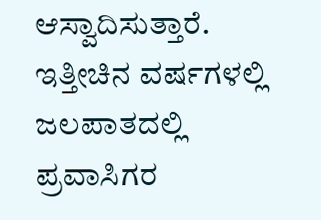ಆಸ್ವಾದಿಸುತ್ತಾರೆ. ಇತ್ತೀಚಿನ ವರ್ಷಗಳಲ್ಲಿ ಜಲಪಾತದಲ್ಲಿ ಪ್ರವಾಸಿಗರ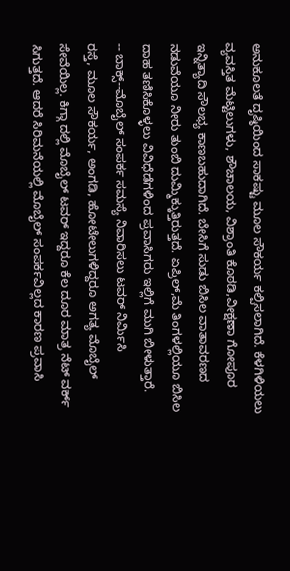ಅನುಕೂಲತೆ ದೃಷ್ಠಿಯಿಂದ ಸಾಕಷ್ಟು ಮೂಲ ಸೌಕರ್ಯ ಕಲ್ಪಿಸಲಾಗಿದೆ. ಕೆಳಗಿಳಿಯಲು ವ್ಯವಸ್ತಿತ ಮೆಟ್ಟಿಲುಗಳು, ಶೌಚಾಲಯ, ವಿಶ್ರಾಂತಿ ಕೊಠಡಿ,ವೀಕ್ಷಣಾ ಗೋಪೂರ ಇನ್ನಿತ್ಯಾದಿ ಸೌಲಭ್ಯ ಕಾಣಬಹುದಾಗಿದೆ. ಬೇಸಿಗೆ ಸುಡು ಬಿಸಿಲ ವಾತಾವರಣದ ನಡುವೆಯೂ ನೀರು ತುಂಬಿ ದುಮ್ಮಿಕ್ಕುತ್ತಿರುತ್ತದೆ. ಏಪ್ರಿಲ್,ಮೆ ತಿಂಗಳಲ್ಲಿಯೂ ಬಿಸಿಲ ದಾಹ ತಣಿಸಿಕೊಳ್ಳಲು ವಿವಿಧೆಡೆಗಳಿಂದ ಪ್ರವಾಸಿಗರು ಇಲ್ಲಿಗೆ ಮುಗಿ ಬೀಳುತ್ತಾರೆ.
-- ಬಾಕ್ಸ್--ಮೊಬೈಲ್ ಸಂಪರ್ಕ ಸಮಸ್ಯೆ ನಿವಾರಿಸಲು ಟವರ್ ನಿರ್ಮಿಸಿ
ರಸ್ತೆ, ಮೂಲ ಸೌಕರ್ಯ, ಅಂಗಡಿ, ಹೋಟೇಲುಗಳಿದ್ದರೂ ಅಗತ್ಯ ಮೊಬೈಲ್ ಸೇವೆಯಿಲ್ಲ. ಕಿಗ್ಗಾ ದಲ್ಲಿ ಮೊಬೈಲ್ ಟವರ್ ಇದ್ದರೂ ಕೆಲ ದೂರ ಮಾತ್ರ ನೆಟ್ ವರ್ಕ್ ಸಿಗುತ್ತದೆ. ಆದರೆ ಸಿರಿಮನೆಯಲ್ಲಿ ಮೊಬೈಲ್ ಸಂಪರ್ಕವಿಲ್ಲದ ಕಾರಣ ಪ್ರವಾಸಿ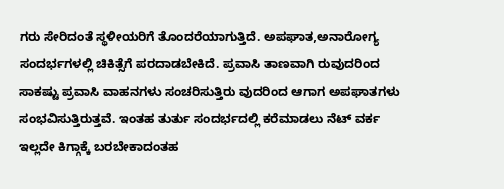ಗರು ಸೇರಿದಂತೆ ಸ್ಥಳೀಯರಿಗೆ ತೊಂದರೆಯಾಗುತ್ತಿದೆ. ಅಪಘಾತ,ಅನಾರೋಗ್ಯ ಸಂದರ್ಭಗಳಲ್ಲಿ ಚಿಕಿತ್ಸೆಗೆ ಪರದಾಡಬೇಕಿದೆ. ಪ್ರವಾಸಿ ತಾಣವಾಗಿ ರುವುದರಿಂದ ಸಾಕಷ್ಟು ಪ್ರವಾಸಿ ವಾಹನಗಳು ಸಂಚರಿಸುತ್ತಿರು ವುದರಿಂದ ಆಗಾಗ ಅಪಘಾತಗಳು ಸಂಭವಿಸುತ್ತಿರುತ್ತವೆ. ಇಂತಹ ತುರ್ತು ಸಂದರ್ಭದಲ್ಲಿ ಕರೆಮಾಡಲು ನೆಟ್ ವರ್ಕ ಇಲ್ಲದೇ ಕಿಗ್ಗಾಕ್ಕೆ ಬರಬೇಕಾದಂತಹ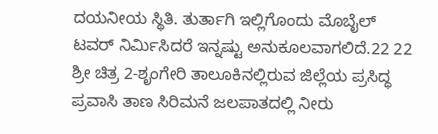ದಯನೀಯ ಸ್ಥಿತಿ. ತುರ್ತಾಗಿ ಇಲ್ಲಿಗೊಂದು ಮೊಬೈಲ್ ಟವರ್ ನಿರ್ಮಿಸಿದರೆ ಇನ್ನಷ್ಟು ಅನುಕೂಲವಾಗಲಿದೆ.22 22 ಶ್ರೀ ಚಿತ್ರ 2-ಶೃಂಗೇರಿ ತಾಲೂಕಿನಲ್ಲಿರುವ ಜಿಲ್ಲೆಯ ಪ್ರಸಿದ್ಧ ಪ್ರವಾಸಿ ತಾಣ ಸಿರಿಮನೆ ಜಲಪಾತದಲ್ಲಿ ನೀರು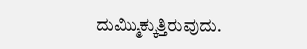ದುಮ್ಮಿುಕ್ಕುತ್ತಿರುವುದು.